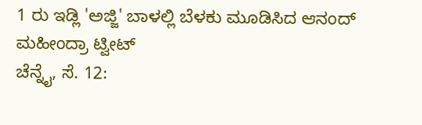1 ರು ಇಡ್ಲಿ 'ಅಜ್ಜಿ' ಬಾಳಲ್ಲಿ ಬೆಳಕು ಮೂಡಿಸಿದ ಆನಂದ್ ಮಹೀಂದ್ರಾ ಟ್ವೀಟ್
ಚೆನ್ನೈ, ಸೆ. 12: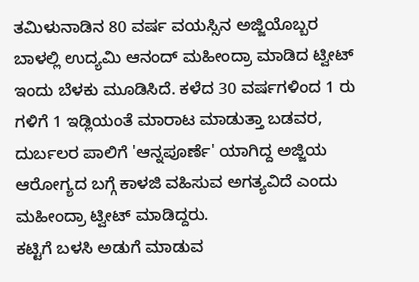ತಮಿಳುನಾಡಿನ 80 ವರ್ಷ ವಯಸ್ಸಿನ ಅಜ್ಜಿಯೊಬ್ಬರ ಬಾಳಲ್ಲಿ ಉದ್ಯಮಿ ಆನಂದ್ ಮಹೀಂದ್ರಾ ಮಾಡಿದ ಟ್ವೀಟ್ ಇಂದು ಬೆಳಕು ಮೂಡಿಸಿದೆ. ಕಳೆದ 30 ವರ್ಷಗಳಿಂದ 1 ರು ಗಳಿಗೆ 1 ಇಡ್ಲಿಯಂತೆ ಮಾರಾಟ ಮಾಡುತ್ತಾ ಬಡವರ, ದುರ್ಬಲರ ಪಾಲಿಗೆ 'ಆನ್ನಪೂರ್ಣೆ' ಯಾಗಿದ್ದ ಅಜ್ಜಿಯ ಆರೋಗ್ಯದ ಬಗ್ಗೆ ಕಾಳಜಿ ವಹಿಸುವ ಅಗತ್ಯವಿದೆ ಎಂದು ಮಹೀಂದ್ರಾ ಟ್ವೀಟ್ ಮಾಡಿದ್ದರು.
ಕಟ್ಟಿಗೆ ಬಳಸಿ ಅಡುಗೆ ಮಾಡುವ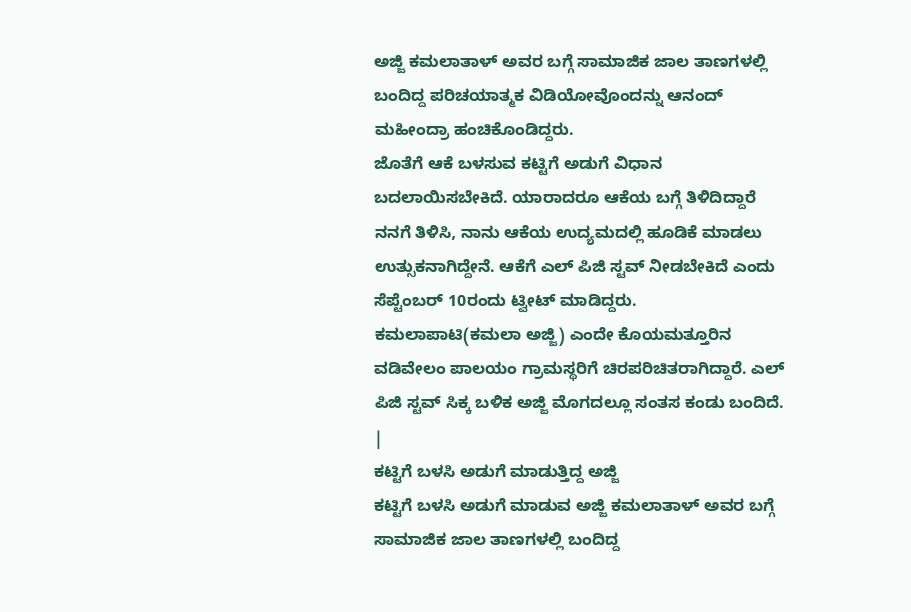ಅಜ್ಜಿ ಕಮಲಾತಾಳ್ ಅವರ ಬಗ್ಗೆ ಸಾಮಾಜಿಕ ಜಾಲ ತಾಣಗಳಲ್ಲಿ ಬಂದಿದ್ದ ಪರಿಚಯಾತ್ಮಕ ವಿಡಿಯೋವೊಂದನ್ನು ಆನಂದ್ ಮಹೀಂದ್ರಾ ಹಂಚಿಕೊಂಡಿದ್ದರು.
ಜೊತೆಗೆ ಆಕೆ ಬಳಸುವ ಕಟ್ಟಿಗೆ ಅಡುಗೆ ವಿಧಾನ ಬದಲಾಯಿಸಬೇಕಿದೆ. ಯಾರಾದರೂ ಆಕೆಯ ಬಗ್ಗೆ ತಿಳಿದಿದ್ದಾರೆ ನನಗೆ ತಿಳಿಸಿ, ನಾನು ಆಕೆಯ ಉದ್ಯಮದಲ್ಲಿ ಹೂಡಿಕೆ ಮಾಡಲು ಉತ್ಸುಕನಾಗಿದ್ದೇನೆ. ಆಕೆಗೆ ಎಲ್ ಪಿಜಿ ಸ್ಟವ್ ನೀಡಬೇಕಿದೆ ಎಂದು ಸೆಪ್ಟೆಂಬರ್ 10ರಂದು ಟ್ವೀಟ್ ಮಾಡಿದ್ದರು.
ಕಮಲಾಪಾಟಿ(ಕಮಲಾ ಅಜ್ಜಿ) ಎಂದೇ ಕೊಯಮತ್ತೂರಿನ ವಡಿವೇಲಂ ಪಾಲಯಂ ಗ್ರಾಮಸ್ಥರಿಗೆ ಚಿರಪರಿಚಿತರಾಗಿದ್ದಾರೆ. ಎಲ್ ಪಿಜಿ ಸ್ಟವ್ ಸಿಕ್ಕ ಬಳಿಕ ಅಜ್ಜಿ ಮೊಗದಲ್ಲೂ ಸಂತಸ ಕಂಡು ಬಂದಿದೆ.
|
ಕಟ್ಟಿಗೆ ಬಳಸಿ ಅಡುಗೆ ಮಾಡುತ್ತಿದ್ದ ಅಜ್ಜಿ
ಕಟ್ಟಿಗೆ ಬಳಸಿ ಅಡುಗೆ ಮಾಡುವ ಅಜ್ಜಿ ಕಮಲಾತಾಳ್ ಅವರ ಬಗ್ಗೆ ಸಾಮಾಜಿಕ ಜಾಲ ತಾಣಗಳಲ್ಲಿ ಬಂದಿದ್ದ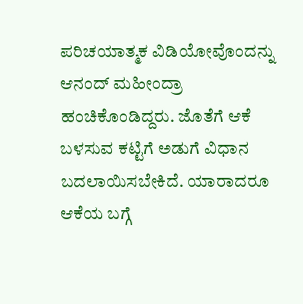ಪರಿಚಯಾತ್ಮಕ ವಿಡಿಯೋವೊಂದನ್ನು ಆನಂದ್ ಮಹೀಂದ್ರಾ ಹಂಚಿಕೊಂಡಿದ್ದರು. ಜೊತೆಗೆ ಆಕೆ ಬಳಸುವ ಕಟ್ಟಿಗೆ ಅಡುಗೆ ವಿಧಾನ ಬದಲಾಯಿಸಬೇಕಿದೆ. ಯಾರಾದರೂ ಆಕೆಯ ಬಗ್ಗೆ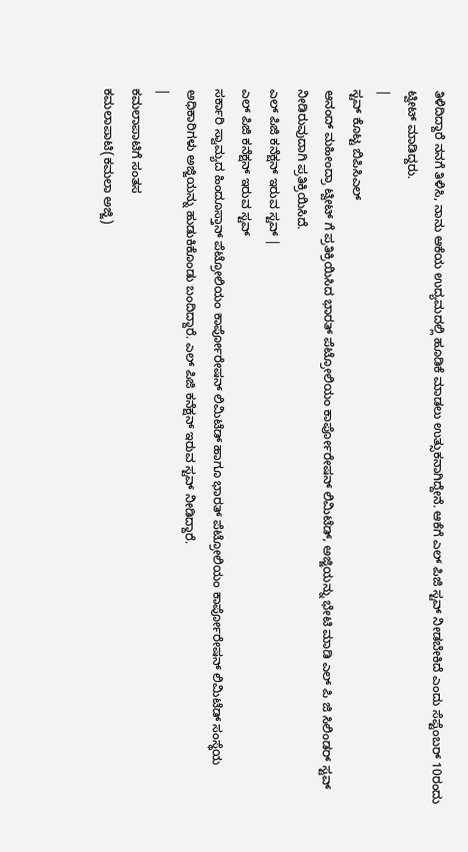ತಿಳಿದಿದ್ದಾರೆ ನನಗೆ ತಿಳಿಸಿ, ನಾನು ಆಕೆಯ ಉದ್ಯಮದಲ್ಲಿ ಹೂಡಿಕೆ ಮಾಡಲು ಉತ್ಸುಕನಾಗಿದ್ದೇನೆ. ಆಕೆಗೆ ಎಲ್ ಪಿಜಿ ಸ್ಟವ್ ನೀಡಬೇಕಿದೆ ಎಂದು ಸೆಪ್ಟೆಂಬರ್ 10ರಂದು ಟ್ವೀಟ್ ಮಾಡಿದ್ದರು.
|
ಸ್ಟವ್ ಕೊಟ್ಟ ಬಿಪಿಸಿಎಲ್
ಆನಂದ್ ಮಹೀಂದ್ರಾ ಟ್ವೀಟ್ ಗೆ ಪ್ರತಿಕ್ರಿಯಿಸಿದ ಭಾರತ್ ಪೆಟ್ರೋಲಿಯಂ ಕಾರ್ಪೋರೇಷನ್ ಲಿಮಿಟೆಡ್, ಅಜ್ಜಿಯನ್ನು ಭೇಟಿ ಮಾಡಿ ಎಲ್ ಪಿ ಜಿ ಸಿಲಿಂಡರ್ ಸ್ಟವ್ ನೀಡಿರುವುದಾಗಿ ಪ್ರತಿಕ್ರಿಯಿಸಿದೆ.
ಎಲ್ ಪಿಜಿ ಕನೆಕ್ಷನ್ ಇರುವ ಸ್ಟವ್ |
ಎಲ್ ಪಿಜಿ ಕನೆಕ್ಷನ್ ಇರುವ ಸ್ಟವ್
ಸರ್ಕಾರಿ ಸ್ವಾಮ್ಯದ ಹಿಂದೂಸ್ತಾನ್ ಪೆಟ್ರೋಲಿಯಂ ಕಾರ್ಪೋರೇಷನ್ ಲಿಮಿಟೆಡ್ ಹಾಗೂ ಭಾರತ್ ಪೆಟ್ರೋಲಿಯಂ ಕಾರ್ಪೋರೇಷನ್ ಲಿಮಿಟೆಡ್ ಸಂಸ್ಥೆಯ ಅಧಿಕಾರಿಗಳು ಅಜ್ಜಿಯನ್ನು ಹುಡುಕಿಕೊಂಡು ಬಂದಿದ್ದಾರೆ. ಎಲ್ ಪಿಜಿ ಕನೆಕ್ಷನ್ ಇರುವ ಸ್ಟವ್ ನೀಡಿದ್ದಾರೆ.
|
ಕಮಲಾಪಾಟಿಗೆ ಸಂತಸ
ಕಮಲಾಪಾಟಿ(ಕಮಲಾ ಅಜ್ಜಿ)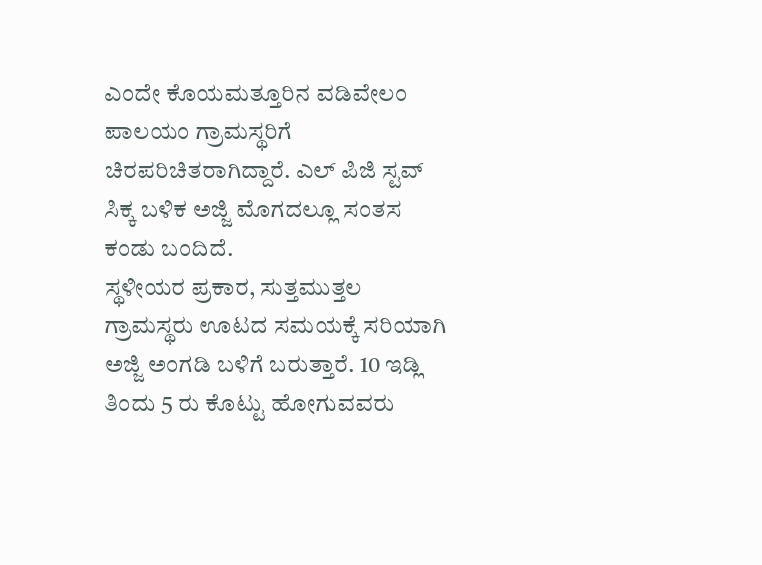ಎಂದೇ ಕೊಯಮತ್ತೂರಿನ ವಡಿವೇಲಂ ಪಾಲಯಂ ಗ್ರಾಮಸ್ಥರಿಗೆ ಚಿರಪರಿಚಿತರಾಗಿದ್ದಾರೆ. ಎಲ್ ಪಿಜಿ ಸ್ಟವ್ ಸಿಕ್ಕ ಬಳಿಕ ಅಜ್ಜಿ ಮೊಗದಲ್ಲೂ ಸಂತಸ ಕಂಡು ಬಂದಿದೆ.
ಸ್ಥಳೀಯರ ಪ್ರಕಾರ, ಸುತ್ತಮುತ್ತಲ ಗ್ರಾಮಸ್ಥರು ಊಟದ ಸಮಯಕ್ಕೆ ಸರಿಯಾಗಿ ಅಜ್ಜಿ ಅಂಗಡಿ ಬಳಿಗೆ ಬರುತ್ತಾರೆ. 10 ಇಡ್ಲಿ ತಿಂದು 5 ರು ಕೊಟ್ಟು ಹೋಗುವವರು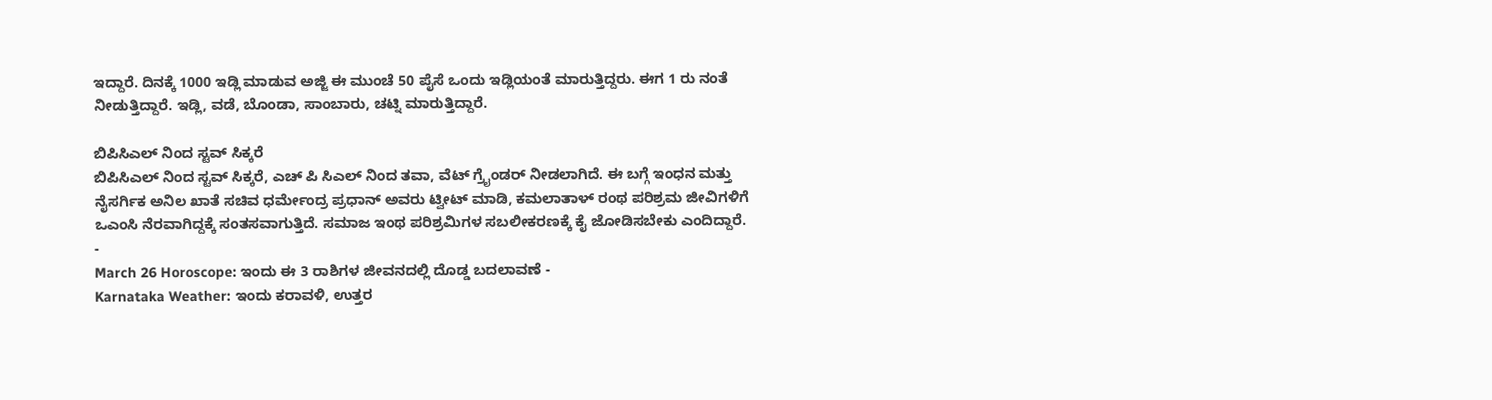ಇದ್ದಾರೆ. ದಿನಕ್ಕೆ 1000 ಇಡ್ಲಿ ಮಾಡುವ ಅಜ್ಜಿ ಈ ಮುಂಚೆ 50 ಪೈಸೆ ಒಂದು ಇಡ್ಲಿಯಂತೆ ಮಾರುತ್ತಿದ್ದರು. ಈಗ 1 ರು ನಂತೆ ನೀಡುತ್ತಿದ್ದಾರೆ. ಇಡ್ಲಿ, ವಡೆ, ಬೊಂಡಾ, ಸಾಂಬಾರು, ಚಟ್ನಿ ಮಾರುತ್ತಿದ್ದಾರೆ.

ಬಿಪಿಸಿಎಲ್ ನಿಂದ ಸ್ಟವ್ ಸಿಕ್ಕರೆ
ಬಿಪಿಸಿಎಲ್ ನಿಂದ ಸ್ಟವ್ ಸಿಕ್ಕರೆ, ಎಚ್ ಪಿ ಸಿಎಲ್ ನಿಂದ ತವಾ, ವೆಟ್ ಗ್ರೈಂಡರ್ ನೀಡಲಾಗಿದೆ. ಈ ಬಗ್ಗೆ ಇಂಧನ ಮತ್ತು ನೈಸರ್ಗಿಕ ಅನಿಲ ಖಾತೆ ಸಚಿವ ಧರ್ಮೇಂದ್ರ ಪ್ರಧಾನ್ ಅವರು ಟ್ವೀಟ್ ಮಾಡಿ, ಕಮಲಾತಾಳ್ ರಂಥ ಪರಿಶ್ರಮ ಜೀವಿಗಳಿಗೆ ಒಎಂಸಿ ನೆರವಾಗಿದ್ದಕ್ಕೆ ಸಂತಸವಾಗುತ್ತಿದೆ. ಸಮಾಜ ಇಂಥ ಪರಿಶ್ರಮಿಗಳ ಸಬಲೀಕರಣಕ್ಕೆ ಕೈ ಜೋಡಿಸಬೇಕು ಎಂದಿದ್ದಾರೆ.
-
March 26 Horoscope: ಇಂದು ಈ 3 ರಾಶಿಗಳ ಜೀವನದಲ್ಲಿ ದೊಡ್ಡ ಬದಲಾವಣೆ -
Karnataka Weather: ಇಂದು ಕರಾವಳಿ, ಉತ್ತರ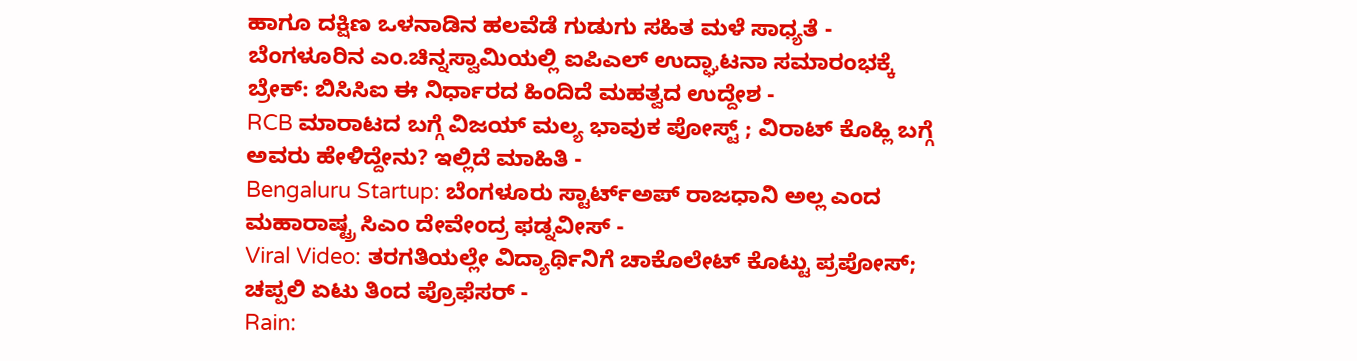ಹಾಗೂ ದಕ್ಷಿಣ ಒಳನಾಡಿನ ಹಲವೆಡೆ ಗುಡುಗು ಸಹಿತ ಮಳೆ ಸಾಧ್ಯತೆ -
ಬೆಂಗಳೂರಿನ ಎಂ.ಚಿನ್ನಸ್ವಾಮಿಯಲ್ಲಿ ಐಪಿಎಲ್ ಉದ್ಘಾಟನಾ ಸಮಾರಂಭಕ್ಕೆ ಬ್ರೇಕ್: ಬಿಸಿಸಿಐ ಈ ನಿರ್ಧಾರದ ಹಿಂದಿದೆ ಮಹತ್ವದ ಉದ್ದೇಶ -
RCB ಮಾರಾಟದ ಬಗ್ಗೆ ವಿಜಯ್ ಮಲ್ಯ ಭಾವುಕ ಪೋಸ್ಟ್ ; ವಿರಾಟ್ ಕೊಹ್ಲಿ ಬಗ್ಗೆ ಅವರು ಹೇಳಿದ್ದೇನು? ಇಲ್ಲಿದೆ ಮಾಹಿತಿ -
Bengaluru Startup: ಬೆಂಗಳೂರು ಸ್ಟಾರ್ಟ್ಅಪ್ ರಾಜಧಾನಿ ಅಲ್ಲ ಎಂದ ಮಹಾರಾಷ್ಟ್ರ ಸಿಎಂ ದೇವೇಂದ್ರ ಫಡ್ನವೀಸ್ -
Viral Video: ತರಗತಿಯಲ್ಲೇ ವಿದ್ಯಾರ್ಥಿನಿಗೆ ಚಾಕೊಲೇಟ್ ಕೊಟ್ಟು ಪ್ರಪೋಸ್; ಚಪ್ಪಲಿ ಏಟು ತಿಂದ ಪ್ರೊಫೆಸರ್ -
Rain: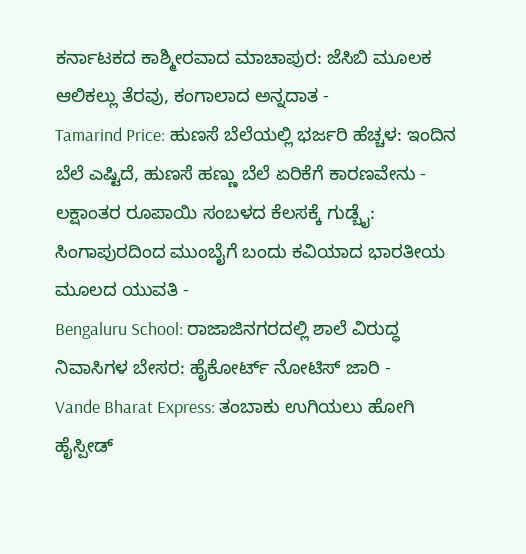ಕರ್ನಾಟಕದ ಕಾಶ್ಮೀರವಾದ ಮಾಚಾಪುರ: ಜೆಸಿಬಿ ಮೂಲಕ ಆಲಿಕಲ್ಲು ತೆರವು, ಕಂಗಾಲಾದ ಅನ್ನದಾತ -
Tamarind Price: ಹುಣಸೆ ಬೆಲೆಯಲ್ಲಿ ಭರ್ಜರಿ ಹೆಚ್ಚಳ: ಇಂದಿನ ಬೆಲೆ ಎಷ್ಟಿದೆ, ಹುಣಸೆ ಹಣ್ಣು ಬೆಲೆ ಏರಿಕೆಗೆ ಕಾರಣವೇನು -
ಲಕ್ಷಾಂತರ ರೂಪಾಯಿ ಸಂಬಳದ ಕೆಲಸಕ್ಕೆ ಗುಡ್ಬೈ: ಸಿಂಗಾಪುರದಿಂದ ಮುಂಬೈಗೆ ಬಂದು ಕವಿಯಾದ ಭಾರತೀಯ ಮೂಲದ ಯುವತಿ -
Bengaluru School: ರಾಜಾಜಿನಗರದಲ್ಲಿ ಶಾಲೆ ವಿರುದ್ಧ ನಿವಾಸಿಗಳ ಬೇಸರ: ಹೈಕೋರ್ಟ್ ನೋಟಿಸ್ ಜಾರಿ -
Vande Bharat Express: ತಂಬಾಕು ಉಗಿಯಲು ಹೋಗಿ ಹೈಸ್ಪೀಡ್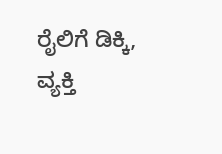ರೈಲಿಗೆ ಡಿಕ್ಕಿ, ವ್ಯಕ್ತಿ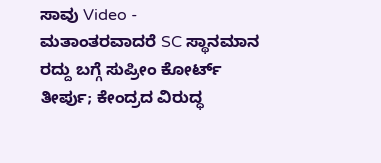ಸಾವು Video -
ಮತಾಂತರವಾದರೆ SC ಸ್ಥಾನಮಾನ ರದ್ದು ಬಗ್ಗೆ ಸುಪ್ರೀಂ ಕೋರ್ಟ್ ತೀರ್ಪು; ಕೇಂದ್ರದ ವಿರುದ್ಧ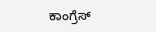ಕಾಂಗ್ರೆಸ್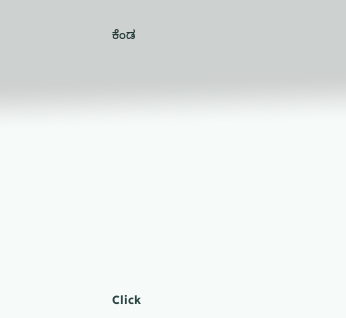ಕೆಂಡ












Click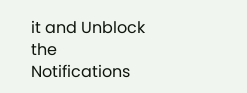it and Unblock the Notifications